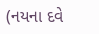(નયના દવે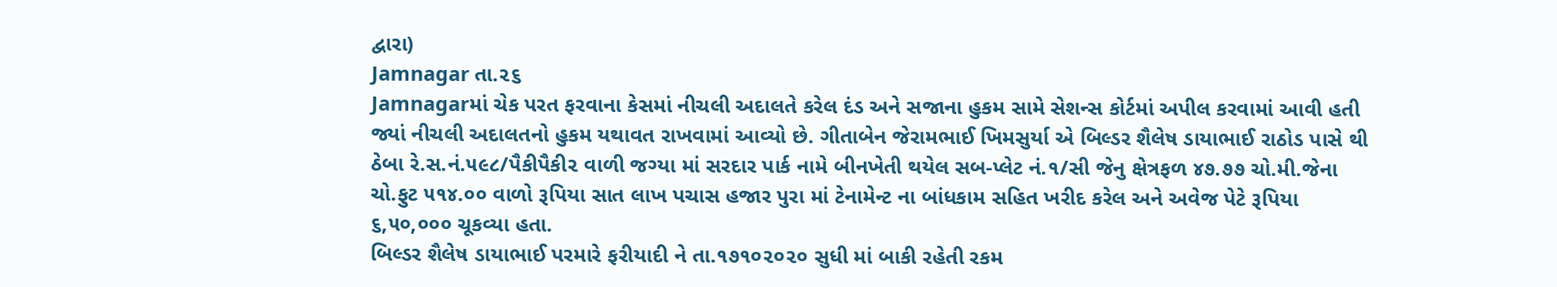દ્વારા)
Jamnagar તા.૨૬
Jamnagarમાં ચેક પરત ફરવાના કેસમાં નીચલી અદાલતે કરેલ દંડ અને સજાના હુકમ સામે સેશન્સ કોર્ટમાં અપીલ કરવામાં આવી હતી જ્યાં નીચલી અદાલતનો હુકમ યથાવત રાખવામાં આવ્યો છે. ગીતાબેન જેરામભાઈ ખિમસુર્યા એ બિલ્ડર શૈલેષ ડાયાભાઈ રાઠોડ પાસે થી ઠેબા રે.સ.નં.૫૯૮/પૈકીપૈકી૨ વાળી જગ્યા માં સરદાર પાર્ક નામે બીનખેતી થયેલ સબ-પ્લેટ નં.૧/સી જેનુ ક્ષેત્રફળ ૪૭.૭૭ ચો.મી.જેના ચો.ફુટ ૫૧૪.૦૦ વાળો રૂપિયા સાત લાખ પચાસ હજાર પુરા માં ટેનામેન્ટ ના બાંધકામ સહિત ખરીદ કરેલ અને અવેજ પેટે રૂપિયા ૬,૫૦,૦૦૦ ચૂકવ્યા હતા.
બિલ્ડર શૈલેષ ડાયાભાઈ પરમારે ફરીયાદી ને તા.૧૭૧૦૨૦૨૦ સુધી માં બાકી રહેતી રકમ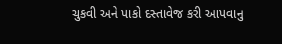ચુકવી અને પાકો દસ્તાવેજ કરી આપવાનુ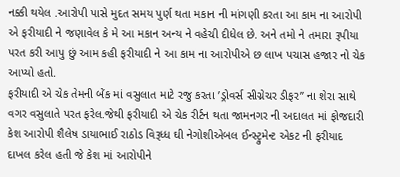નક્કી થયેલ .આરોપી પાસે મુદત સમય પુર્ણ થતા મકાન ની માંગણી કરતા આ કામ ના આરોપી એ ફરીયાદી ને જણાવેલ કે મે આ મકાન અન્ય ને વહેચી દીધેલ છે. અને તમો ને તમારા રૂપીયા પરત કરી આપુ છું આમ કહી ફરીયાદી ને આ કામ ના આરોપીએ છ લાખ પચાસ હજાર નો ચેક આપ્યો હતો.
ફરીયાદી એ ચેક તેમની બેંક માં વસુલાત માટે રજુ કરતા ’ડ્રોવર્સ સીગ્નેચર ડીફર’’ ના શેરા સાથે વગર વસુલાતે પરત ફરેલ.જેથી ફરીયાદી એ ચેક રીર્ટન થતા જામનગર ની અદાલત માં ફોજદારી કેશ આરોપી શૈલેષ ડાયાભાઈ રાઠોડ વિરૂધ્ધ ઘી નેગોશીએબલ ઈન્સ્ટ્રુમેન્ટ એકટ ની ફરીયાદ દાખલ કરેલ હતી જે કેશ માં આરોપીને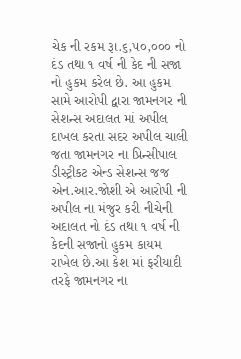ચેક ની રકમ રૂા.૬,૫૦,૦૦૦ નો દંડ તથા ૧ વર્ષ ની કેદ ની સજા નો હુકમ કરેલ છે. આ હુકમ સામે આરોપી દ્વારા જામનગર ની સેશન્સ અદાલત માં અપીલ દાખલ કરતા સદર અપીલ ચાલી જતા જામનગર ના પ્રિન્સીપાલ ડીસ્ટ્રીકટ એન્ડ સેશન્સ જજ એન.આર.જોશી એ આરોપી ની અપીલ ના મંજુર કરી નીચેની અદાલત નો દંડ તથા ૧ વર્ષ ની કેદની સજાનો હુકમ કાયમ રાખેલ છે.આ કેશ માં ફરીયાદી તરફે જામનગર ના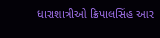ધારાશાત્રીઓ ક્રિપાલસિંહ આર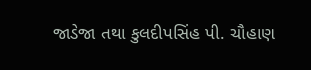જાડેજા તથા કુલદીપસિંહ પી. ચૌહાણ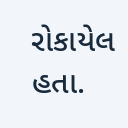રોકાયેલ હતા.